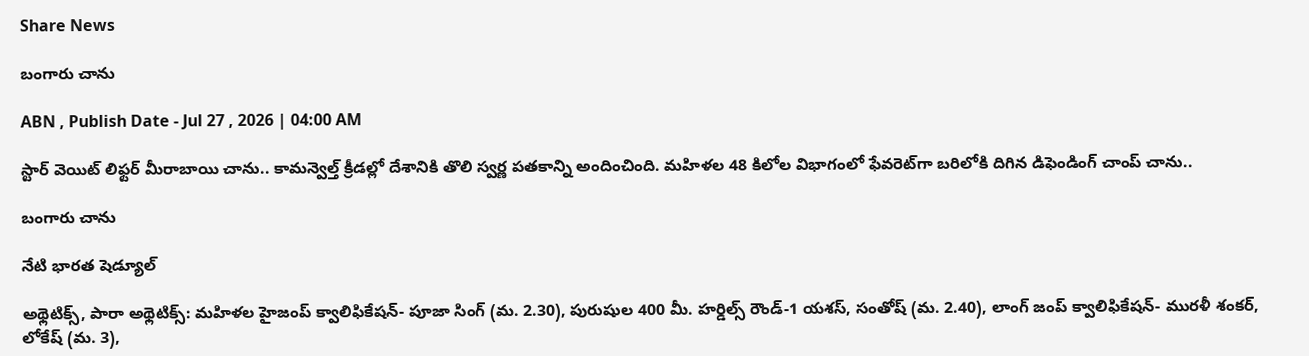Share News

బంగారు చాను

ABN , Publish Date - Jul 27 , 2026 | 04:00 AM

స్టార్‌ వెయిట్‌ లిఫ్టర్‌ మీరాబాయి చాను.. కామన్వెల్త్‌ క్రీడల్లో దేశానికి తొలి స్వర్ణ పతకాన్ని అందించింది. మహిళల 48 కిలోల విభాగంలో ఫేవరెట్‌గా బరిలోకి దిగిన డిఫెండింగ్‌ చాంప్‌ చాను..

బంగారు చాను

నేటి భారత షెడ్యూల్‌

అథ్లెటిక్స్‌, పారా అథ్లెటిక్స్‌: మహిళల హైజంప్‌ క్వాలిఫికేషన్‌- పూజా సింగ్‌ (మ. 2.30), పురుషుల 400 మీ. హర్డిల్స్‌ రౌండ్‌-1 యశస్‌, సంతోష్‌ (మ. 2.40), లాంగ్‌ జంప్‌ క్వాలిఫికేషన్‌- మురళీ శంకర్‌, లోకేష్‌ (మ. 3),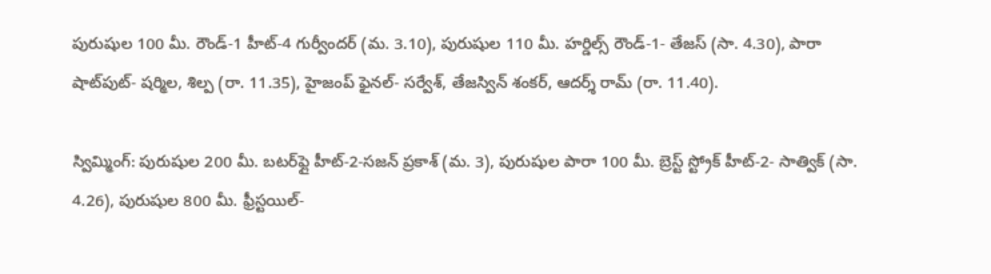పురుషుల 100 మీ. రౌండ్‌-1 హీట్‌-4 గుర్వీందర్‌ (మ. 3.10), పురుషుల 110 మీ. హర్డిల్స్‌ రౌండ్‌-1- తేజస్‌ (సా. 4.30), పారా షాట్‌పుట్‌- షర్మిల, శిల్ప (రా. 11.35), హైజంప్‌ ఫైనల్‌- సర్వేశ్‌, తేజస్విన్‌ శంకర్‌, ఆదర్శ్‌ రామ్‌ (రా. 11.40).

స్విమ్మింగ్‌: పురుషుల 200 మీ. బటర్‌ఫ్లై హీట్‌-2-సజన్‌ ప్రకాశ్‌ (మ. 3), పురుషుల పారా 100 మీ. బ్రెస్ట్‌ స్ట్రోక్‌ హీట్‌-2- సాత్విక్‌ (సా. 4.26), పురుషుల 800 మీ. ఫ్రీస్టయిల్‌-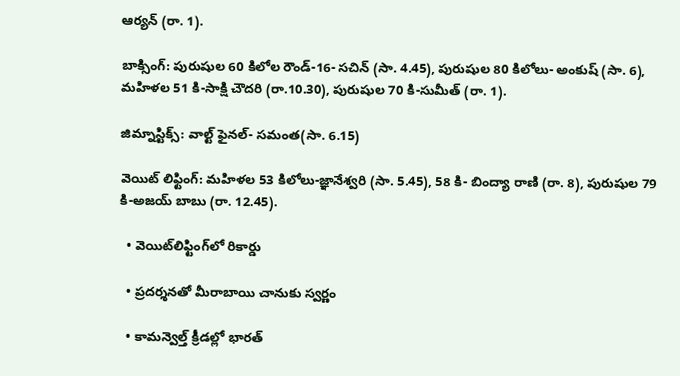ఆర్యన్‌ (రా. 1).

బాక్సింగ్‌: పురుషుల 60 కిలోల రౌండ్‌-16- సచిన్‌ (సా. 4.45), పురుషుల 80 కిలోలు- అంకుష్‌ (సా. 6), మహిళల 51 కి-సాక్షి చౌదరి (రా.10.30), పురుషుల 70 కి-సుమీత్‌ (రా. 1).

జిమ్నాస్టిక్స్‌: వాల్ట్‌ ఫైనల్‌- సమంత(సా. 6.15)

వెయిట్‌ లిఫ్టింగ్‌: మహిళల 53 కిలోలు-జ్ఞానేశ్వరి (సా. 5.45), 58 కి- బింద్యా రాణి (రా. 8), పురుషుల 79 కి-అజయ్‌ బాబు (రా. 12.45).

  • వెయిట్‌లిఫ్టింగ్‌లో రికార్డు

  • ప్రదర్శనతో మీరాబాయి చానుకు స్వర్ణం

  • కామన్వెల్త్‌ క్రీడల్లో భారత్‌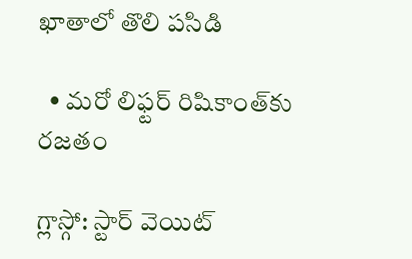ఖాతాలో తొలి పసిడి

  • మరో లిఫ్టర్‌ రిషికాంత్‌కు రజతం

గ్లాస్గో: స్టార్‌ వెయిట్‌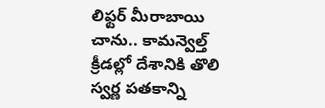లిఫ్టర్‌ మీరాబాయి చాను.. కామన్వెల్త్‌ క్రీడల్లో దేశానికి తొలి స్వర్ణ పతకాన్ని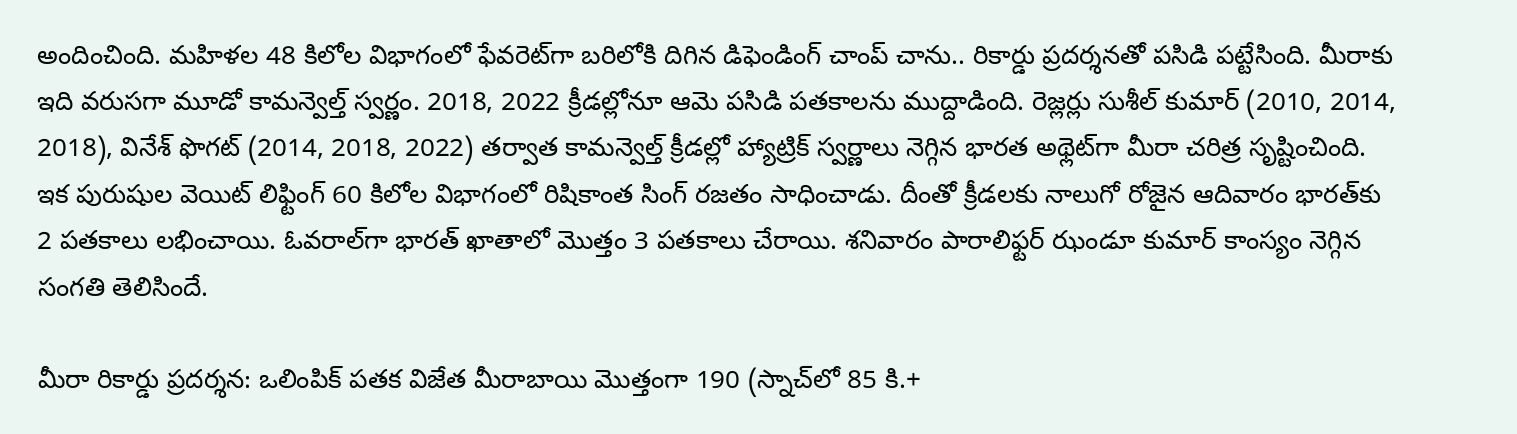అందించింది. మహిళల 48 కిలోల విభాగంలో ఫేవరెట్‌గా బరిలోకి దిగిన డిఫెండింగ్‌ చాంప్‌ చాను.. రికార్డు ప్రదర్శనతో పసిడి పట్టేసింది. మీరాకు ఇది వరుసగా మూడో కామన్వెల్త్‌ స్వర్ణం. 2018, 2022 క్రీడల్లోనూ ఆమె పసిడి పతకాలను ముద్దాడింది. రెజ్లర్లు సుశీల్‌ కుమార్‌ (2010, 2014, 2018), వినేశ్‌ ఫొగట్‌ (2014, 2018, 2022) తర్వాత కామన్వెల్త్‌ క్రీడల్లో హ్యాట్రిక్‌ స్వర్ణాలు నెగ్గిన భారత అథ్లెట్‌గా మీరా చరిత్ర సృష్టించింది. ఇక పురుషుల వెయిట్‌ లిఫ్టింగ్‌ 60 కిలోల విభాగంలో రిషికాంత సింగ్‌ రజతం సాధించాడు. దీంతో క్రీడలకు నాలుగో రోజైన ఆదివారం భారత్‌కు 2 పతకాలు లభించాయి. ఓవరాల్‌గా భారత్‌ ఖాతాలో మొత్తం 3 పతకాలు చేరాయి. శనివారం పారాలిఫ్టర్‌ ఝండూ కుమార్‌ కాంస్యం నెగ్గిన సంగతి తెలిసిందే.

మీరా రికార్డు ప్రదర్శన: ఒలింపిక్‌ పతక విజేత మీరాబాయి మొత్తంగా 190 (స్నాచ్‌లో 85 కి.+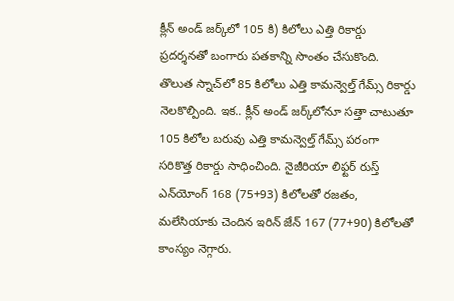క్లీన్‌ అండ్‌ జర్క్‌లో 105 కి) కిలోలు ఎత్తి రికార్డు ప్రదర్శనతో బంగారు పతకాన్ని సొంతం చేసుకొంది. తొలుత స్నాచ్‌లో 85 కిలోలు ఎత్తి కామన్వెల్త్‌ గేమ్స్‌ రికార్డు నెలకొల్పింది. ఇక.. క్లీన్‌ అండ్‌ జర్క్‌లోనూ సత్తా చాటుతూ 105 కిలోల బరువు ఎత్తి కామన్వెల్త్‌ గేమ్స్‌ పరంగా సరికొత్త రికార్డు సాధించింది. నైజీరియా లిఫ్టర్‌ రుస్త్‌ ఎన్‌యోంగ్‌ 168 (75+93) కిలోలతో రజతం, మలేసియాకు చెందిన ఇరిన్‌ జేన్‌ 167 (77+90) కిలోలతో కాంస్యం నెగ్గారు.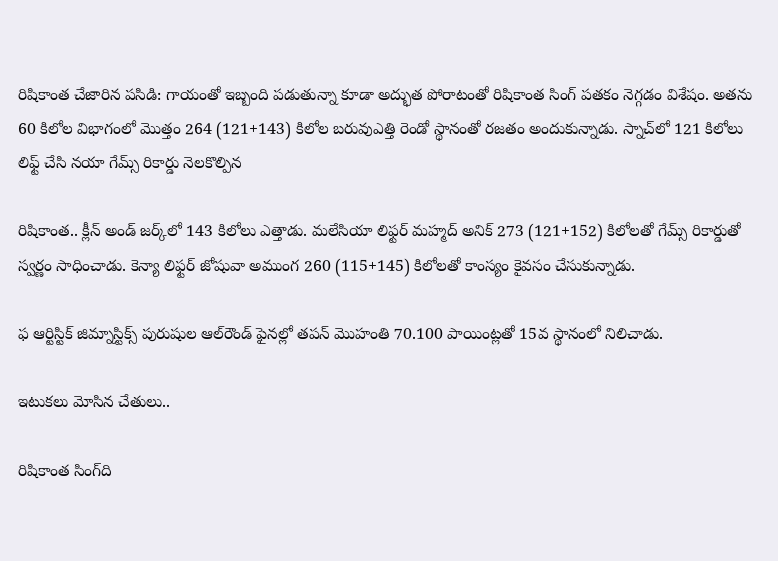రిషికాంత చేజారిన పసిడి: గాయంతో ఇబ్బంది పడుతున్నా కూడా అద్భుత పోరాటంతో రిషికాంత సింగ్‌ పతకం నెగ్గడం విశేషం. అతను 60 కిలోల విభాగంలో మొత్తం 264 (121+143) కిలోల బరువుఎత్తి రెండో స్థానంతో రజతం అందుకున్నాడు. స్నాచ్‌లో 121 కిలోలు లిఫ్ట్‌ చేసి నయా గేమ్స్‌ రికార్డు నెలకొల్పిన

రిషికాంత.. క్లీన్‌ అండ్‌ జర్క్‌లో 143 కిలోలు ఎత్తాడు. మలేసియా లిఫ్టర్‌ మహ్మద్‌ అనిక్‌ 273 (121+152) కిలోలతో గేమ్స్‌ రికార్డుతో స్వర్ణం సాధించాడు. కెన్యా లిఫ్టర్‌ జోషువా అముంగ 260 (115+145) కిలోలతో కాంస్యం కైవసం చేసుకున్నాడు.

ఫ ఆర్టిస్టిక్‌ జిమ్నాస్టిక్స్‌ పురుషుల ఆల్‌రౌండ్‌ ఫైనల్లో తపన్‌ మొహంతి 70.100 పాయింట్లతో 15వ స్థానంలో నిలిచాడు.

ఇటుకలు మోసిన చేతులు..

రిషికాంత సింగ్‌ది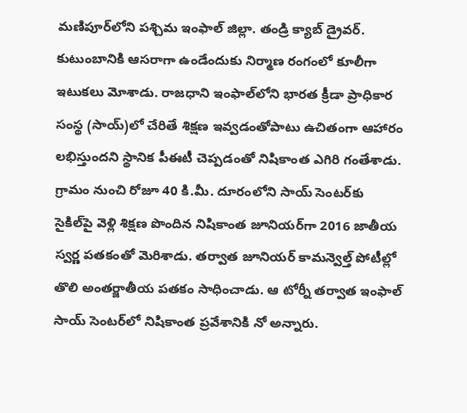మణిపూర్‌లోని పశ్చిమ ఇంఫాల్‌ జిల్లా. తండ్రి క్యాబ్‌ డ్రైవర్‌. కుటుంబానికి ఆసరాగా ఉండేందుకు నిర్మాణ రంగంలో కూలీగా ఇటుకలు మోశాడు. రాజధాని ఇంఫాల్‌లోని భారత క్రీడా ప్రాధికార సంస్థ (సాయ్‌)లో చేరితే శిక్షణ ఇవ్వడంతోపాటు ఉచితంగా ఆహారం లభిస్తుందని స్థానిక పీఈటీ చెప్పడంతో నిషికాంత ఎగిరి గంతేశాడు. గ్రామం నుంచి రోజూ 40 కి.మీ. దూరంలోని సాయ్‌ సెంటర్‌కు సైకిల్‌పై వెళ్లి శిక్షణ పొందిన నిషికాంత జూనియర్‌గా 2016 జాతీయ స్వర్ణ పతకంతో మెరిశాడు. తర్వాత జూనియర్‌ కామన్వెల్త్‌ పోటీల్లో తొలి అంతర్జాతీయ పతకం సాధించాడు. ఆ టోర్నీ తర్వాత ఇంఫాల్‌ సాయ్‌ సెంటర్‌లో నిషికాంత ప్రవేశానికి నో అన్నారు.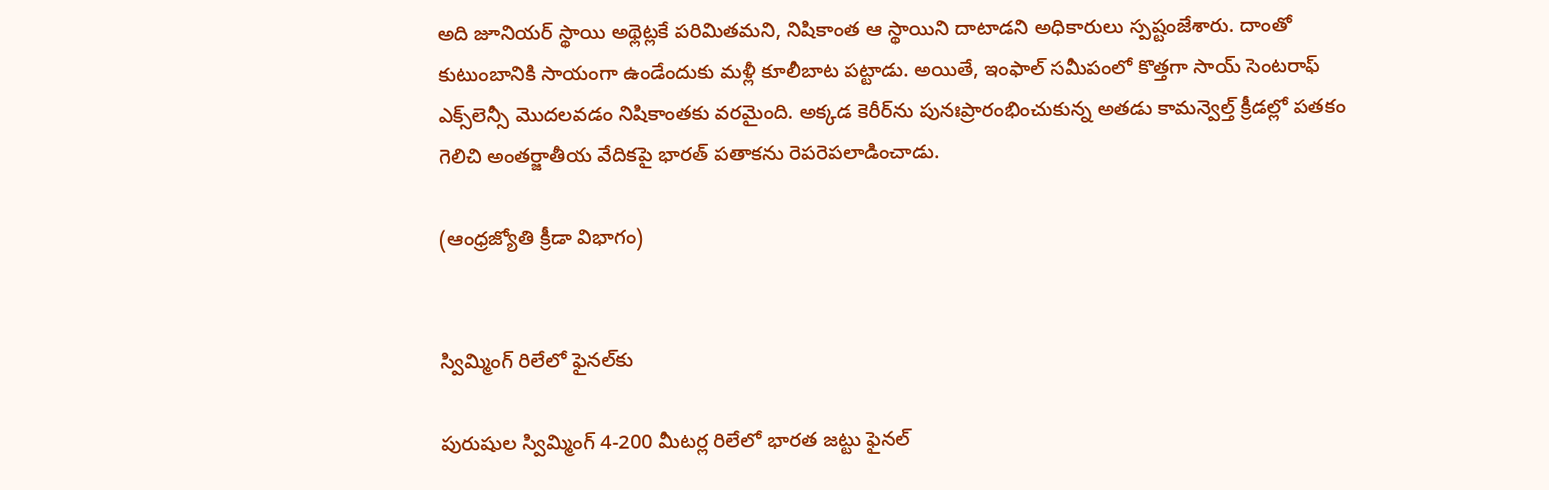అది జూనియర్‌ స్థాయి అథ్లెట్లకే పరిమితమని, నిషికాంత ఆ స్థాయిని దాటాడని అధికారులు స్పష్టంజేశారు. దాంతో కుటుంబానికి సాయంగా ఉండేందుకు మళ్లీ కూలీబాట పట్టాడు. అయితే, ఇంఫాల్‌ సమీపంలో కొత్తగా సాయ్‌ సెంటరాఫ్‌ ఎక్స్‌లెన్సీ మొదలవడం నిషికాంతకు వరమైంది. అక్కడ కెరీర్‌ను పునఃప్రారంభించుకున్న అతడు కామన్వెల్త్‌ క్రీడల్లో పతకం గెలిచి అంతర్జాతీయ వేదికపై భారత్‌ పతాకను రెపరెపలాడించాడు.

(ఆంధ్రజ్యోతి క్రీడా విభాగం)


స్విమ్మింగ్‌ రిలేలో ఫైనల్‌కు

పురుషుల స్విమ్మింగ్‌ 4-200 మీటర్ల రిలేలో భారత జట్టు ఫైనల్‌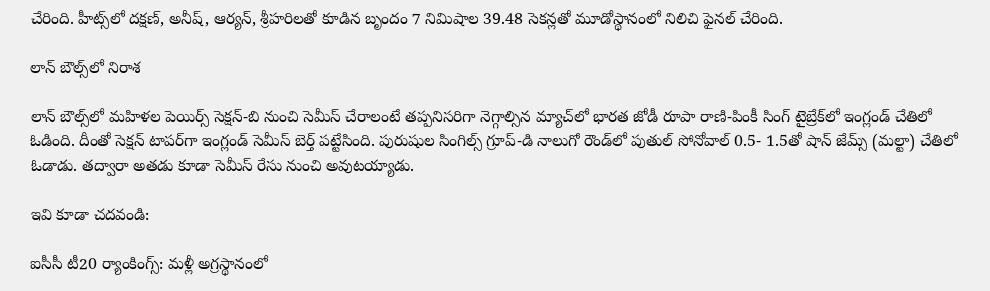చేరింది. హీట్స్‌లో దక్షణ్‌, అనీష్‌, ఆర్యన్‌, శ్రీహరిలతో కూడిన బృందం 7 నిమిషాల 39.48 సెకన్లతో మూడోస్థానంలో నిలిచి ఫైనల్‌ చేరింది.

లాన్‌ బౌల్స్‌లో నిరాశ

లాన్‌ బౌల్స్‌లో మహిళల పెయిర్స్‌ సెక్షన్‌-బి నుంచి సెమీస్‌ చేరాలంటే తప్పనిసరిగా నెగ్గాల్సిన మ్యాచ్‌లో భారత జోడీ రూపా రాణి-పింకీ సింగ్‌ టైబ్రేక్‌లో ఇంగ్లండ్‌ చేతిలో ఓడింది. దీంతో సెక్షన్‌ టాపర్‌గా ఇంగ్లండ్‌ సెమీస్‌ బెర్త్‌ పట్టేసింది. పురుషుల సింగిల్స్‌ గ్రూప్‌-డి నాలుగో రౌండ్‌లో పుతుల్‌ సోనోవాల్‌ 0.5- 1.5తో షాన్‌ జేమ్స్‌ (మల్టా) చేతిలో ఓడాడు. తద్వారా అతడు కూడా సెమీస్‌ రేసు నుంచి అవుటయ్యాడు.

ఇవి కూడా చదవండి:

ఐసీసీ టీ20 ర్యాంకింగ్స్: మళ్లీ అగ్రస్థానంలో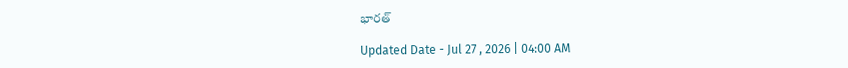భారత్

Updated Date - Jul 27 , 2026 | 04:00 AM